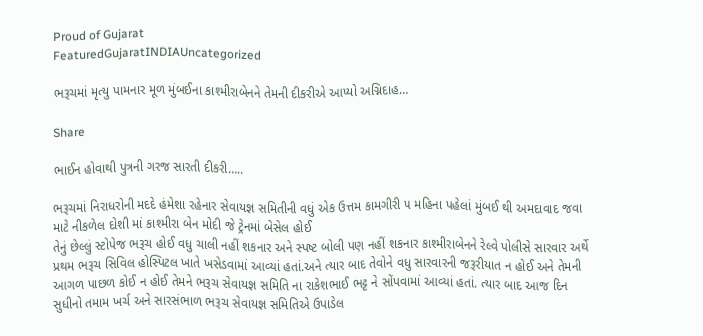Proud of Gujarat
FeaturedGujaratINDIAUncategorized

ભરૂચમાં મૃત્યુ પામનાર મૂળ મુંબઈના કાશ્મીરાબેનને તેમની દીકરીએ આપ્યો અગ્નિદાહ…

Share

ભાઈન હોવાથી પુત્રની ગરજ સારતી દીકરી…..

ભરૂચમાં નિરાધરોની મદદે હંમેશા રહેનાર સેવાયજ્ઞ સમિતીની વધું એક ઉત્તમ કામગીરી ૫ મહિના પહેલાં મુંબઈ થી અમદાવાદ જવા માટે નીકળેલ દોશી માં કાશ્મીરા બેન મોદી જે ટ્રેનમાં બેસેલ હોઈ
તેનું છેલ્લું સ્ટોપેજ ભરૂચ હોઈ વધુ ચાલી નહીં શકનાર અને સ્પષ્ટ બોલી પણ નહીં શકનાર કાશ્મીરાબેનને રેલ્વે પોલીસે સારવાર અર્થે પ્રથમ ભરૂચ સિવિલ હોસ્પિટલ ખાતે ખસેડવામાં આવ્યાં હતાં.અને ત્યાર બાદ તેવોને વધુ સારવારની જરૂરીયાત ન હોઈ અને તેમની આગળ પાછળ કોઈ ન હોઈ તેમને ભરૂચ સેવાયજ્ઞ સમિતિ ના રાકેશભાઈ ભટ્ટ ને સોંપવામાં આવ્યાં હતાં. ત્યાર બાદ આજ દિન સુધીનો તમામ ખર્ચ અને સારસંભાળ ભરૂચ સેવાયજ્ઞ સમિતિએ ઉપાડેલ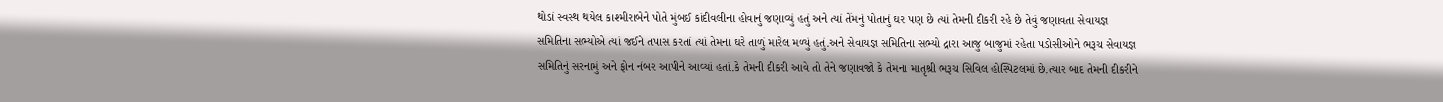થોડાં સ્વસ્થ થયેલ કાશ્મીરાબેને પોતે મુંબઈ કાંદીવલીના હોવાનું જણાવ્યું હતું અને ત્યાં તેંમનું પોતાનું ઘર પણ છે ત્યાં તેમની દીકરી રહે છે તેવું જણાવતા સેવાયજ્ઞ સમિતિના સભ્યોએ ત્યાં જઈને તપાસ કરતાં ત્યાં તેમના ઘરે તાળું મારેલ મળ્યું હતું.અને સેવાયજ્ઞ સમિતિના સભ્યો દ્રારા આજુ બાજુમાં રહેતા પડોસીઓને ભરૂચ સેવાયજ્ઞ સમિતિનું સરનામું અને ફોન નંબર આપીને આવ્યાં હતાં.કે તેમની દીકરી આવે તો તેને જણાવજો કે તેમના માતૃશ્રી ભરૂચ સિવિલ હોસ્પિટલમાં છે.ત્યાર બાદ તેમની દીકરીને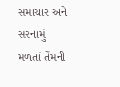સમાચાર અને સરનામું મળતાં તેંમની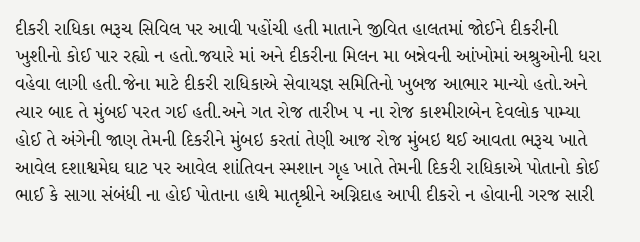દીકરી રાધિકા ભરૂચ સિવિલ પર આવી પહોંચી હતી માતાને જીવિત હાલતમાં જોઈને દીકરીની ખુશીનો કોઈ પાર રહ્યો ન હતો.જયારે માં અને દીકરીના મિલન મા બન્નેવની આંખોમાં અશ્રુઓની ધરા વહેવા લાગી હતી.જેના માટે દીકરી રાધિકાએ સેવાયજ્ઞ સમિતિનો ખુબજ આભાર માન્યો હતો.અને ત્યાર બાદ તે મુંબઈ પરત ગઈ હતી.અને ગત રોજ તારીખ ૫ ના રોજ કાશ્મીરાબેન દેવલોક પામ્યા હોઈ તે અંગેની જાણ તેમની દિકરીને મુંબઇ કરતાં તેણી આજ રોજ મુંબઇ થઈ આવતા ભરૂચ ખાતે આવેલ દશાશ્વમેઘ ઘાટ પર આવેલ શાંતિવન સ્મશાન ગૃહ ખાતે તેમની દિકરી રાધિકાએ પોતાનો કોઈ ભાઈ કે સાગા સંબંધી ના હોઈ પોતાના હાથે માતૃશ્રીને અગ્નિદાહ આપી દીકરો ન હોવાની ગરજ સારી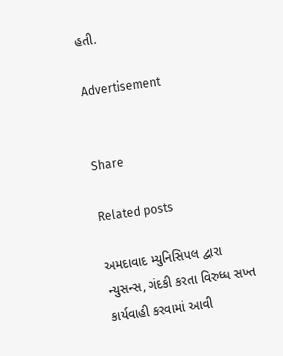હતી.

Advertisement


Share

Related posts

અમદાવાદ મ્યુનિસિપલ દ્વારા ન્યુસન્સ, ગંદકી કરતા વિરુધ્ધ સખ્ત કાર્યવાહી કરવામાં આવી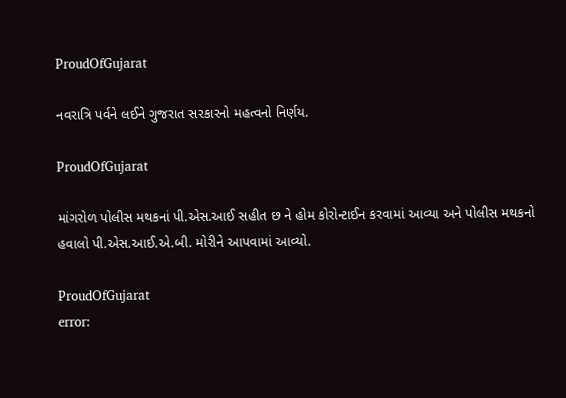ProudOfGujarat

નવરાત્રિ પર્વને લઈને ગુજરાત સરકારનો મહત્વનો નિર્ણય.

ProudOfGujarat

માંગરોળ પોલીસ મથકનાં પી.એસ.આઈ સહીત છ ને હોમ કોરોન્ટાઈન કરવામાં આવ્યા અને પોલીસ મથકનો હવાલો પી.એસ.આઈ.એ.બી. મોરીને આપવામાં આવ્યો.

ProudOfGujarat
error: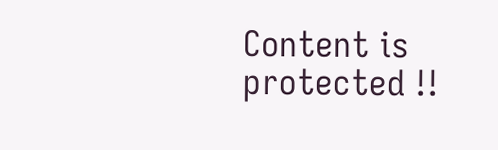Content is protected !!